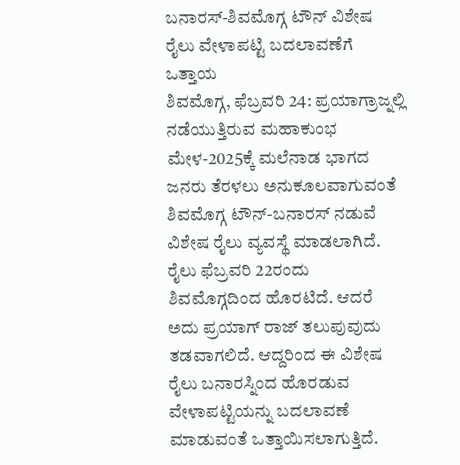ಬನಾರಸ್-ಶಿವಮೊಗ್ಗ ಟೌನ್ ವಿಶೇಷ ರೈಲು ವೇಳಾಪಟ್ಟಿ ಬದಲಾವಣೆಗೆ ಒತ್ತಾಯ
ಶಿವಮೊಗ್ಗ, ಫೆಬ್ರವರಿ 24: ಪ್ರಯಾಗ್ರಾಜ್ನಲ್ಲಿ ನಡೆಯುತ್ತಿರುವ ಮಹಾಕುಂಭ ಮೇಳ-2025ಕ್ಕೆ ಮಲೆನಾಡ ಭಾಗದ ಜನರು ತೆರಳಲು ಅನುಕೂಲವಾಗುವಂತೆ ಶಿವಮೊಗ್ಗ ಟೌನ್-ಬನಾರಸ್ ನಡುವೆ ವಿಶೇಷ ರೈಲು ವ್ಯವಸ್ಥೆ ಮಾಡಲಾಗಿದೆ. ರೈಲು ಫೆಬ್ರವರಿ 22ರಂದು ಶಿವಮೊಗ್ಗದಿಂದ ಹೊರಟಿದೆ. ಆದರೆ ಅದು ಪ್ರಯಾಗ್ ರಾಜ್ ತಲುಪುವುದು ತಡವಾಗಲಿದೆ. ಆದ್ದರಿಂದ ಈ ವಿಶೇಷ ರೈಲು ಬನಾರಸ್ನಿಂದ ಹೊರಡುವ ವೇಳಾಪಟ್ಟಿಯನ್ನು ಬದಲಾವಣೆ ಮಾಡುವಂತೆ ಒತ್ತಾಯಿಸಲಾಗುತ್ತಿದೆ.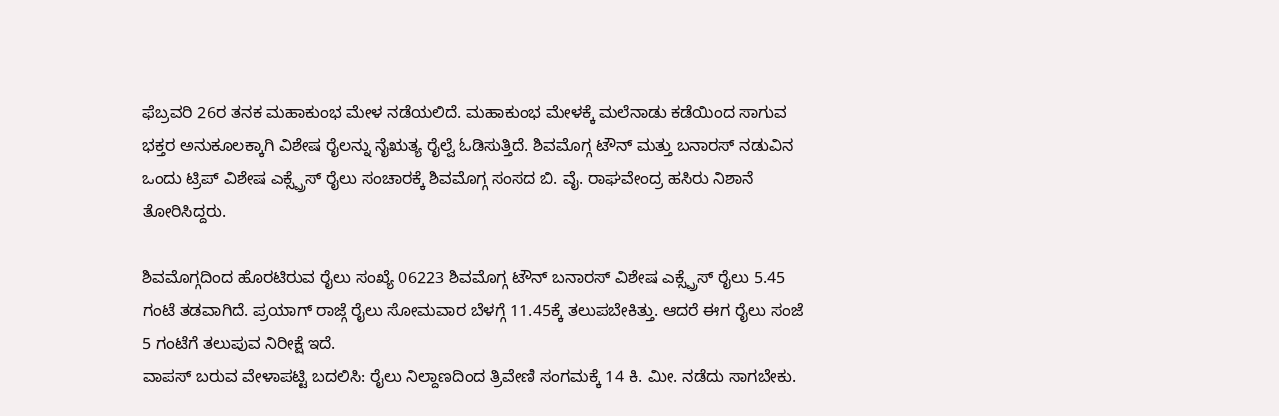ಫೆಬ್ರವರಿ 26ರ ತನಕ ಮಹಾಕುಂಭ ಮೇಳ ನಡೆಯಲಿದೆ. ಮಹಾಕುಂಭ ಮೇಳಕ್ಕೆ ಮಲೆನಾಡು ಕಡೆಯಿಂದ ಸಾಗುವ ಭಕ್ತರ ಅನುಕೂಲಕ್ಕಾಗಿ ವಿಶೇಷ ರೈಲನ್ನು ನೈಋತ್ಯ ರೈಲ್ವೆ ಓಡಿಸುತ್ತಿದೆ. ಶಿವಮೊಗ್ಗ ಟೌನ್ ಮತ್ತು ಬನಾರಸ್ ನಡುವಿನ ಒಂದು ಟ್ರಿಪ್ ವಿಶೇಷ ಎಕ್ಸ್ಪ್ರೆಸ್ ರೈಲು ಸಂಚಾರಕ್ಕೆ ಶಿವಮೊಗ್ಗ ಸಂಸದ ಬಿ. ವೈ. ರಾಘವೇಂದ್ರ ಹಸಿರು ನಿಶಾನೆ ತೋರಿಸಿದ್ದರು.

ಶಿವಮೊಗ್ಗದಿಂದ ಹೊರಟಿರುವ ರೈಲು ಸಂಖ್ಯೆ 06223 ಶಿವಮೊಗ್ಗ ಟೌನ್ ಬನಾರಸ್ ವಿಶೇಷ ಎಕ್ಸ್ಪ್ರೆಸ್ ರೈಲು 5.45 ಗಂಟೆ ತಡವಾಗಿದೆ. ಪ್ರಯಾಗ್ ರಾಜ್ಗೆ ರೈಲು ಸೋಮವಾರ ಬೆಳಗ್ಗೆ 11.45ಕ್ಕೆ ತಲುಪಬೇಕಿತ್ತು. ಆದರೆ ಈಗ ರೈಲು ಸಂಜೆ 5 ಗಂಟೆಗೆ ತಲುಪುವ ನಿರೀಕ್ಷೆ ಇದೆ.
ವಾಪಸ್ ಬರುವ ವೇಳಾಪಟ್ಟಿ ಬದಲಿಸಿ: ರೈಲು ನಿಲ್ದಾಣದಿಂದ ತ್ರಿವೇಣಿ ಸಂಗಮಕ್ಕೆ 14 ಕಿ. ಮೀ. ನಡೆದು ಸಾಗಬೇಕು.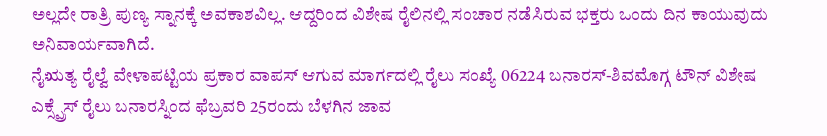ಅಲ್ಲದೇ ರಾತ್ರಿ ಪುಣ್ಯ ಸ್ನಾನಕ್ಕೆ ಅವಕಾಶವಿಲ್ಲ. ಆದ್ದರಿಂದ ವಿಶೇಷ ರೈಲಿನಲ್ಲಿ ಸಂಚಾರ ನಡೆಸಿರುವ ಭಕ್ತರು ಒಂದು ದಿನ ಕಾಯುವುದು ಅನಿವಾರ್ಯವಾಗಿದೆ.
ನೈಋತ್ಯ ರೈಲ್ವೆ ವೇಳಾಪಟ್ಟಿಯ ಪ್ರಕಾರ ವಾಪಸ್ ಆಗುವ ಮಾರ್ಗದಲ್ಲಿ ರೈಲು ಸಂಖ್ಯೆ 06224 ಬನಾರಸ್-ಶಿವಮೊಗ್ಗ ಟೌನ್ ವಿಶೇಷ ಎಕ್ಸ್ಪ್ರೆಸ್ ರೈಲು ಬನಾರಸ್ನಿಂದ ಫೆಬ್ರವರಿ 25ರಂದು ಬೆಳಗಿನ ಜಾವ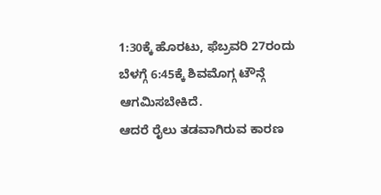1:30ಕ್ಕೆ ಹೊರಟು, ಫೆಬ್ರವರಿ 27ರಂದು ಬೆಳಗ್ಗೆ 6:45ಕ್ಕೆ ಶಿವಮೊಗ್ಗ ಟೌನ್ಗೆ ಆಗಮಿಸಬೇಕಿದೆ.
ಆದರೆ ರೈಲು ತಡವಾಗಿರುವ ಕಾರಣ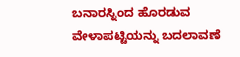ಬನಾರಸ್ನಿಂದ ಹೊರಡುವ ವೇಳಾಪಟ್ಟಿಯನ್ನು ಬದಲಾವಣೆ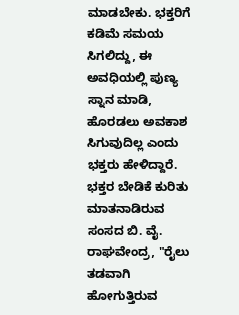ಮಾಡಬೇಕು. ಭಕ್ತರಿಗೆ ಕಡಿಮೆ ಸಮಯ ಸಿಗಲಿದ್ದು, ಈ ಅವಧಿಯಲ್ಲಿ ಪುಣ್ಯ ಸ್ನಾನ ಮಾಡಿ, ಹೊರಡಲು ಅವಕಾಶ ಸಿಗುವುದಿಲ್ಲ ಎಂದು ಭಕ್ತರು ಹೇಳಿದ್ದಾರೆ.
ಭಕ್ತರ ಬೇಡಿಕೆ ಕುರಿತು ಮಾತನಾಡಿರುವ ಸಂಸದ ಬಿ. ವೈ. ರಾಘವೇಂದ್ರ, "ರೈಲು ತಡವಾಗಿ ಹೋಗುತ್ತಿರುವ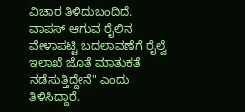ವಿಚಾರ ತಿಳಿದುಬಂದಿದೆ. ವಾಪಸ್ ಆಗುವ ರೈಲಿನ ವೇಳಾಪಟ್ಟಿ ಬದಲಾವಣೆಗೆ ರೈಲ್ವೆ ಇಲಾಖೆ ಜೊತೆ ಮಾತುಕತೆ ನಡೆಸುತ್ತಿದ್ದೇನೆ" ಎಂದು ತಿಳಿಸಿದ್ದಾರೆ.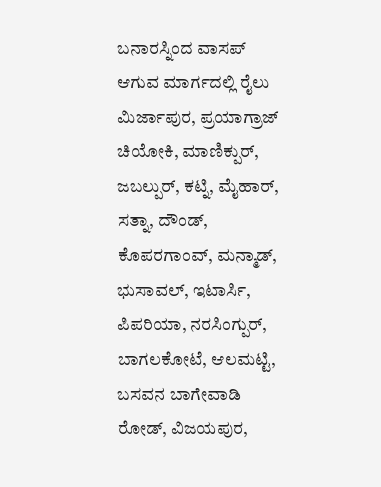ಬನಾರಸ್ನಿಂದ ವಾಸಪ್ ಆಗುವ ಮಾರ್ಗದಲ್ಲಿ ರೈಲು ಮಿರ್ಜಾಪುರ, ಪ್ರಯಾಗ್ರಾಜ್ ಚಿಯೋಕಿ, ಮಾಣಿಕ್ಪುರ್, ಜಬಲ್ಪುರ್, ಕಟ್ನಿ, ಮೈಹಾರ್, ಸತ್ನಾ, ದೌಂಡ್, ಕೊಪರಗಾಂವ್, ಮನ್ಮಾಡ್, ಭುಸಾವಲ್, ಇಟಾರ್ಸಿ, ಪಿಪರಿಯಾ, ನರಸಿಂಗ್ಪುರ್, ಬಾಗಲಕೋಟೆ, ಆಲಮಟ್ಟಿ, ಬಸವನ ಬಾಗೇವಾಡಿ ರೋಡ್, ವಿಜಯಪುರ,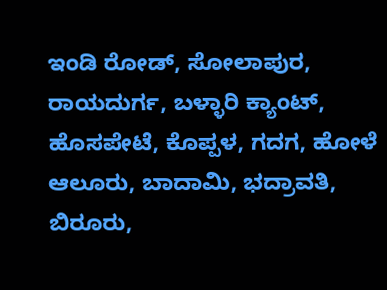ಇಂಡಿ ರೋಡ್, ಸೋಲಾಪುರ, ರಾಯದುರ್ಗ, ಬಳ್ಳಾರಿ ಕ್ಯಾಂಟ್, ಹೊಸಪೇಟೆ, ಕೊಪ್ಪಳ, ಗದಗ, ಹೋಳೆ ಆಲೂರು, ಬಾದಾಮಿ, ಭದ್ರಾವತಿ, ಬಿರೂರು,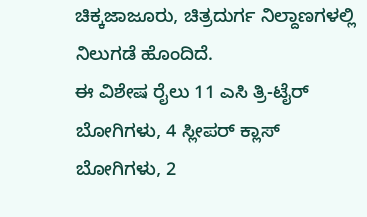ಚಿಕ್ಕಜಾಜೂರು, ಚಿತ್ರದುರ್ಗ ನಿಲ್ದಾಣಗಳಲ್ಲಿ ನಿಲುಗಡೆ ಹೊಂದಿದೆ.
ಈ ವಿಶೇಷ ರೈಲು 11 ಎಸಿ ತ್ರಿ-ಟೈರ್ ಬೋಗಿಗಳು, 4 ಸ್ಲೀಪರ್ ಕ್ಲಾಸ್ ಬೋಗಿಗಳು, 2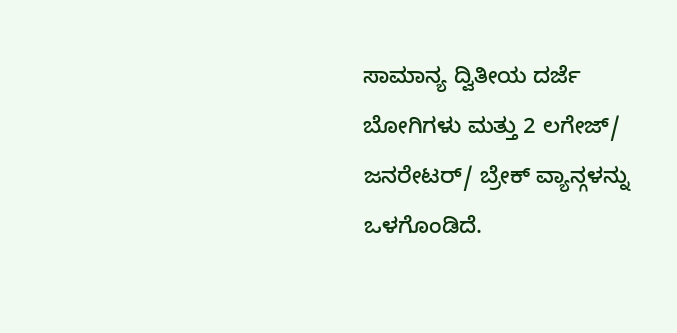ಸಾಮಾನ್ಯ ದ್ವಿತೀಯ ದರ್ಜೆ ಬೋಗಿಗಳು ಮತ್ತು 2 ಲಗೇಜ್/ ಜನರೇಟರ್/ ಬ್ರೇಕ್ ವ್ಯಾನ್ಗಳನ್ನು ಒಳಗೊಂಡಿದೆ.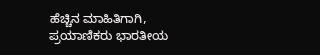ಹೆಚ್ಚಿನ ಮಾಹಿತಿಗಾಗಿ, ಪ್ರಯಾಣಿಕರು ಭಾರತೀಯ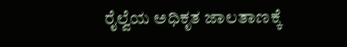ರೈಲ್ವೆಯ ಅಧಿಕೃತ ಜಾಲತಾಣಕ್ಕೆ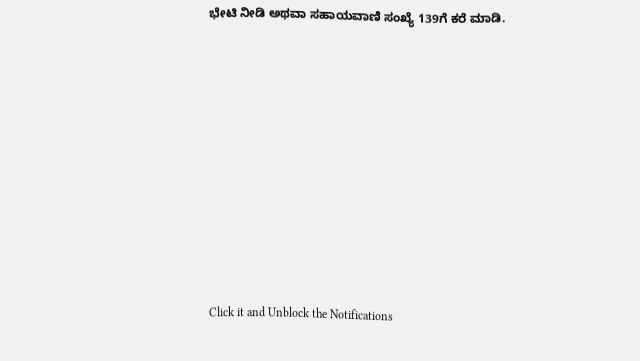ಭೇಟಿ ನೀಡಿ ಅಥವಾ ಸಹಾಯವಾಣಿ ಸಂಖ್ಯೆ 139ಗೆ ಕರೆ ಮಾಡಿ.












Click it and Unblock the Notifications